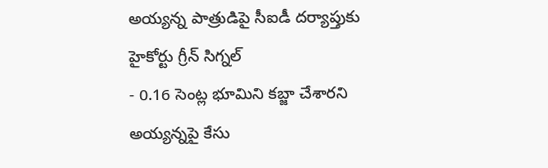అయ్యన్న పాత్రుడిపై సీఐడీ దర్యాప్తుకు హైకోర్టు గ్రీన్ సిగ్నల్
- 0.16 సెంట్ల భూమిని కబ్జా చేశారని అయ్యన్నపై కేసు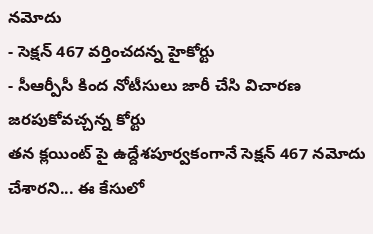నమోదు
- సెక్షన్ 467 వర్తించదన్న హైకోర్టు
- సీఆర్పీసీ కింద నోటీసులు జారీ చేసి విచారణ జరపుకోవచ్చన్న కోర్టు
తన క్లయింట్ పై ఉద్దేశపూర్వకంగానే సెక్షన్ 467 నమోదు చేశారని... ఈ కేసులో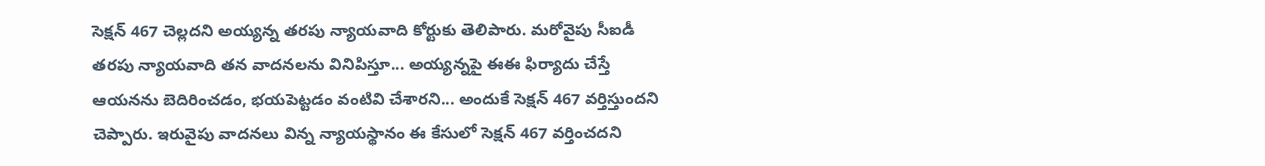సెక్షన్ 467 చెల్లదని అయ్యన్న తరపు న్యాయవాది కోర్టుకు తెలిపారు. మరోవైపు సీఐడీ తరపు న్యాయవాది తన వాదనలను వినిపిస్తూ... అయ్యన్నపై ఈఈ ఫిర్యాదు చేస్తే ఆయనను బెదిరించడం, భయపెట్టడం వంటివి చేశారని... అందుకే సెక్షన్ 467 వర్తిస్తుందని చెప్పారు. ఇరువైపు వాదనలు విన్న న్యాయస్థానం ఈ కేసులో సెక్షన్ 467 వర్తించదని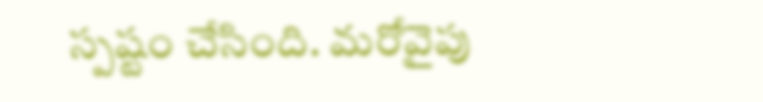స్పష్టం చేసింది. మరోవైపు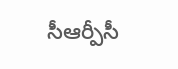సీఆర్పీసీ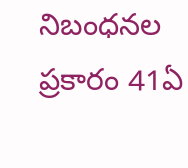నిబంధనల ప్రకారం 41ఏ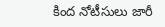కింద నోటీసులు జారీ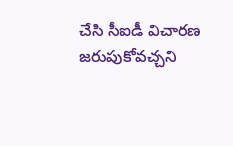చేసి సీఐడీ విచారణ జరుపుకోవచ్చని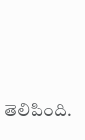తెలిపింది.